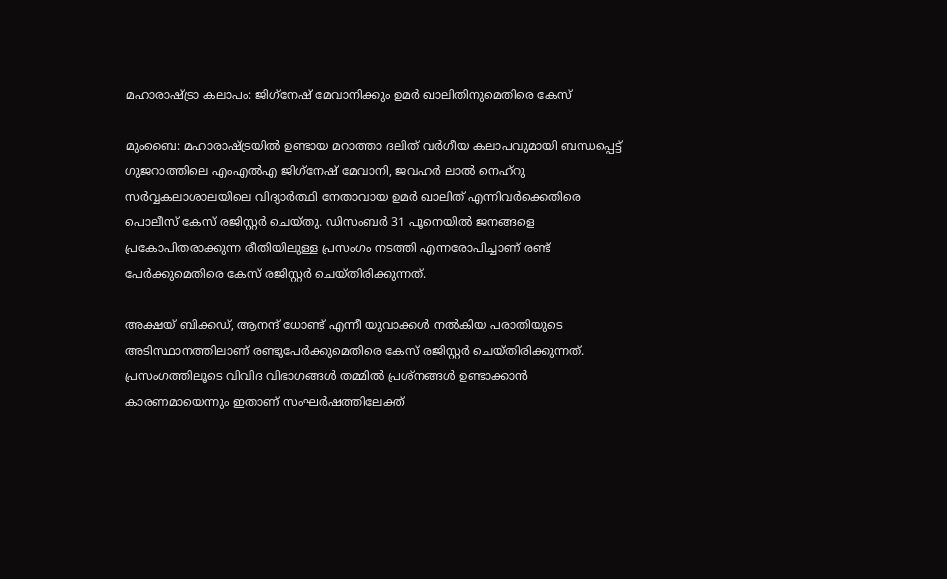മഹാരാഷ്ട്രാ കലാപം: ജിഗ്‌നേഷ് മേവാനിക്കും ഉമര്‍ ഖാലിതിനുമെതിരെ കേസ്

മുംബൈ: മഹാരാഷ്ട്രയില്‍ ഉണ്ടായ മറാത്താ ദലിത് വര്‍ഗീയ കലാപവുമായി ബന്ധപ്പെട്ട് ഗുജറാത്തിലെ എംഎല്‍എ ജിഗ്‌നേഷ് മേവാനി, ജവഹര്‍ ലാല്‍ നെഹ്‌റു സര്‍വ്വകലാശാലയിലെ വിദ്യാര്‍ത്ഥി നേതാവായ ഉമര്‍ ഖാലിത് എന്നിവര്‍ക്കെതിരെ പൊലീസ് കേസ് രജിസ്റ്റര്‍ ചെയ്തു. ഡിസംബര്‍ 31 പൂനെയില്‍ ജനങ്ങളെ പ്രകോപിതരാക്കുന്ന രീതിയിലുള്ള പ്രസംഗം നടത്തി എന്നരോപിച്ചാണ് രണ്ട് പേര്‍ക്കുമെതിരെ കേസ് രജിസ്റ്റര്‍ ചെയ്തിരിക്കുന്നത്.

അക്ഷയ് ബിക്കഡ്, ആനന്ദ് ധോണ്ട് എന്നീ യുവാക്കള്‍ നല്‍കിയ പരാതിയുടെ അടിസ്ഥാനത്തിലാണ് രണ്ടുപേര്‍ക്കുമെതിരെ കേസ് രജിസ്റ്റര്‍ ചെയ്തിരിക്കുന്നത്. പ്രസംഗത്തിലൂടെ വിവിദ വിഭാഗങ്ങള്‍ തമ്മില്‍ പ്രശ്‌നങ്ങള്‍ ഉണ്ടാക്കാന്‍ കാരണമായെന്നും ഇതാണ് സംഘര്‍ഷത്തിലേക്ത്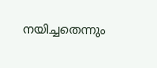നയിച്ചതെന്നും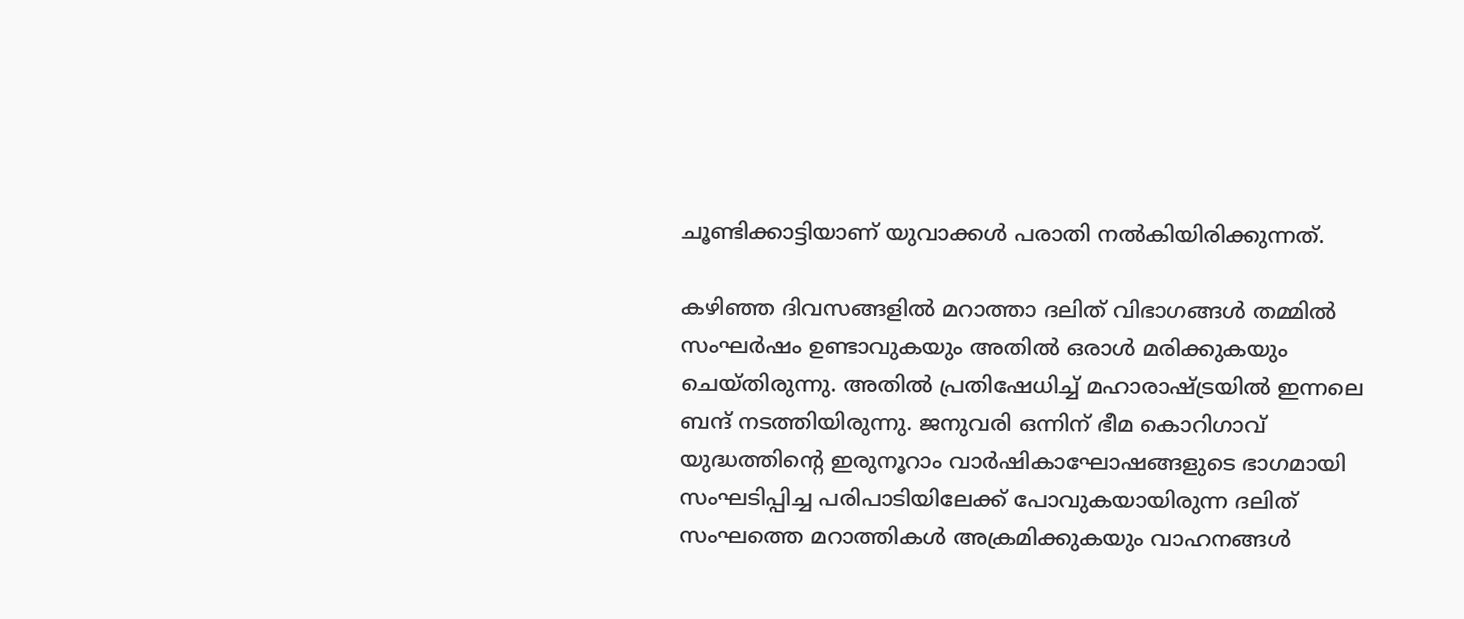ചൂണ്ടിക്കാട്ടിയാണ് യുവാക്കള്‍ പരാതി നല്‍കിയിരിക്കുന്നത്.

കഴിഞ്ഞ ദിവസങ്ങളില്‍ മറാത്താ ദലിത് വിഭാഗങ്ങള്‍ തമ്മില്‍ സംഘര്‍ഷം ഉണ്ടാവുകയും അതില്‍ ഒരാള്‍ മരിക്കുകയും ചെയ്തിരുന്നു. അതില്‍ പ്രതിഷേധിച്ച് മഹാരാഷ്ട്രയില്‍ ഇന്നലെ ബന്ദ് നടത്തിയിരുന്നു. ജനുവരി ഒന്നിന് ഭീമ കൊറിഗാവ് യുദ്ധത്തിന്റെ ഇരുനൂറാം വാര്‍ഷികാഘോഷങ്ങളുടെ ഭാഗമായി സംഘടിപ്പിച്ച പരിപാടിയിലേക്ക് പോവുകയായിരുന്ന ദലിത് സംഘത്തെ മറാത്തികള്‍ അക്രമിക്കുകയും വാഹനങ്ങള്‍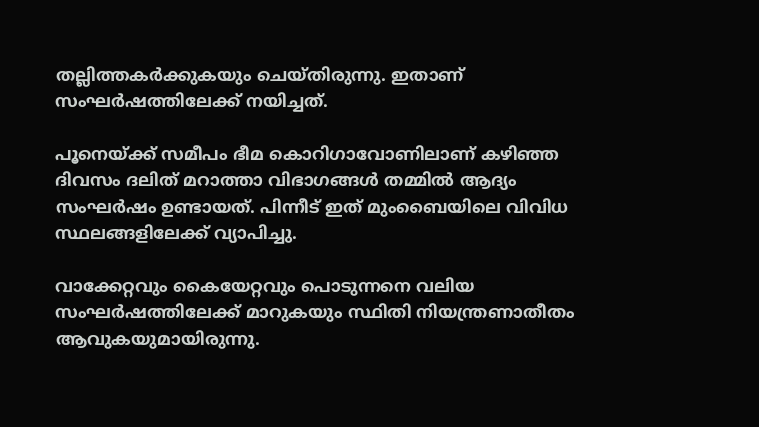തല്ലിത്തകര്‍ക്കുകയും ചെയ്തിരുന്നു. ഇതാണ് സംഘര്‍ഷത്തിലേക്ക് നയിച്ചത്.

പൂനെയ്ക്ക് സമീപം ഭീമ കൊറിഗാവോണിലാണ് കഴിഞ്ഞ ദിവസം ദലിത് മറാത്താ വിഭാഗങ്ങള്‍ തമ്മില്‍ ആദ്യം സംഘര്‍ഷം ഉണ്ടായത്. പിന്നീട് ഇത് മുംബൈയിലെ വിവിധ സ്ഥലങ്ങളിലേക്ക് വ്യാപിച്ചു.

വാക്കേറ്റവും കൈയേറ്റവും പൊടുന്നനെ വലിയ സംഘര്‍ഷത്തിലേക്ക് മാറുകയും സ്ഥിതി നിയന്ത്രണാതീതം ആവുകയുമായിരുന്നു.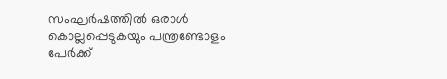സംഘര്‍ഷത്തില്‍ ഒരാള്‍ കൊല്ലപ്പെടുകയും പന്ത്രണ്ടോളം പേര്‍ക്ക്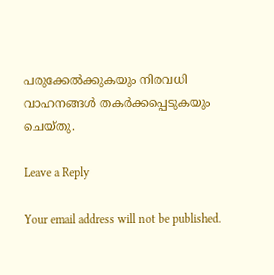പരുക്കേല്‍ക്കുകയും നിരവധി വാഹനങ്ങള്‍ തകര്‍ക്കപ്പെടുകയും ചെയ്തു.

Leave a Reply

Your email address will not be published.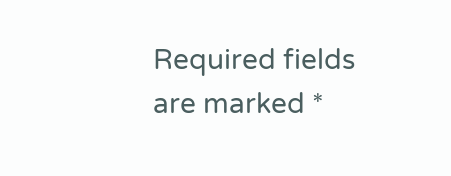Required fields are marked *